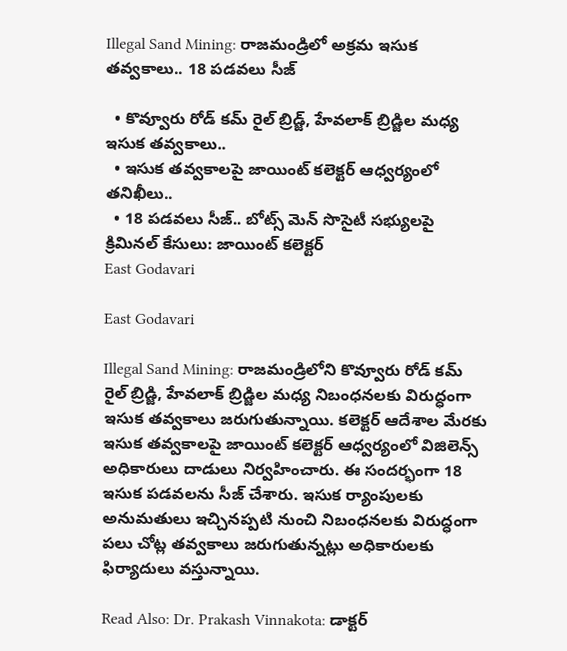Illegal Sand Mining: రాజమండ్రిలో అక్రమ ఇసుక తవ్వకాలు.. 18 పడవలు సీజ్

  • కొవ్వూరు రోడ్ కమ్ రైల్ బ్రిడ్జ్, హేవలాక్ బ్రిడ్జిల మధ్య ఇసుక తవ్వకాలు..
  • ఇసుక తవ్వకాలపై జాయింట్ కలెక్టర్ ఆధ్వర్యంలో తనిఖీలు..
  • 18 పడవలు సీజ్.. బోట్స్ మెన్ సొసైటీ సభ్యులపై క్రిమినల్ కేసులు: జాయింట్ కలెక్టర్
East Godavari

East Godavari

Illegal Sand Mining: రాజమండ్రిలోని కొవ్వూరు రోడ్ కమ్ రైల్ బ్రిడ్జి, హేవలాక్ బ్రిడ్జిల మధ్య నిబంధనలకు విరుద్ధంగా ఇసుక తవ్వకాలు జరుగుతున్నాయి. కలెక్టర్ ఆదేశాల మేరకు ఇసుక తవ్వకాలపై జాయింట్ కలెక్టర్ ఆధ్వర్యంలో విజిలెన్స్ అధికారులు దాడులు నిర్వహించారు. ఈ సందర్భంగా 18 ఇసుక పడవలను సీజ్ చేశారు. ఇసుక ర్యాంపులకు అనుమతులు ఇచ్చినప్పటి నుంచి నిబంధనలకు విరుద్ధంగా పలు చోట్ల తవ్వకాలు జరుగుతున్నట్లు అధికారులకు ఫిర్యాదులు వస్తున్నాయి.

Read Also: Dr. Prakash Vinnakota: డాక్టర్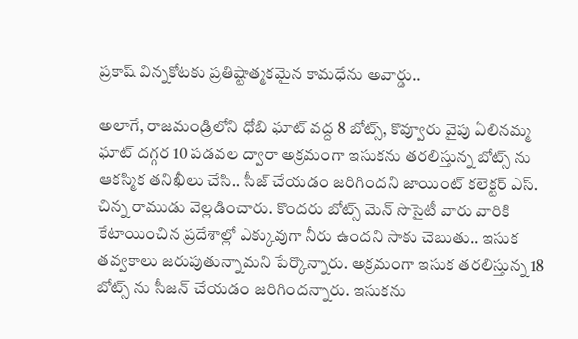ప్రకాష్ విన్నకోటకు ప్రతిష్టాత్మకమైన కామధేను అవార్డు..

అలాగే, రాజమండ్రిలోని ధోబి ఘాట్ వద్ద 8 బోట్స్, కొవ్వూరు వైపు ఏలినమ్మ ఘాట్ దగ్గర 10 పడవల ద్వారా అక్రమంగా ఇసుకను తరలిస్తున్న బోట్స్ ను ఆకస్మిక తనిఖీలు చేసి.. సీజ్ చేయడం జరిగిందని జాయింట్ కలెక్టర్ ఎస్. చిన్న రాముడు వెల్లడించారు. కొందరు బోట్స్ మెన్ సొసైటీ వారు వారికి కేటాయించిన ప్రదేశాల్లో ఎక్కువుగా నీరు ఉందని సాకు చెబుతు.. ఇసుక తవ్వకాలు జరుపుతున్నామని పేర్కొన్నారు. అక్రమంగా ఇసుక తరలిస్తున్న 18 బోట్స్ ను సీజన్ చేయడం జరిగిందన్నారు. ఇసుకను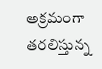అక్రమంగా తరలిస్తున్న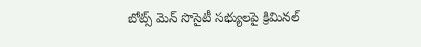బోట్స్ మెన్ సొసైటీ సభ్యులపై క్రిమినల్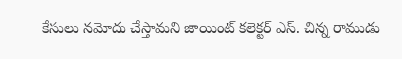కేసులు నమోదు చేస్తామని జాయింట్ కలెక్టర్ ఎస్. చిన్న రాముడు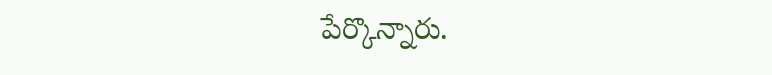పేర్కొన్నారు.